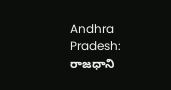Andhra Pradesh: రాజధాని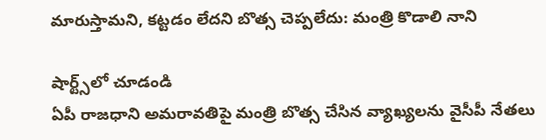మారుస్తామని, కట్టడం లేదని బొత్స చెప్పలేదు: మంత్రి కొడాలి నాని

షార్ట్స్‌లో చూడండి
ఏపీ రాజధాని అమరావతిపై మంత్రి బొత్స చేసిన వ్యాఖ్యలను వైసీపీ నేతలు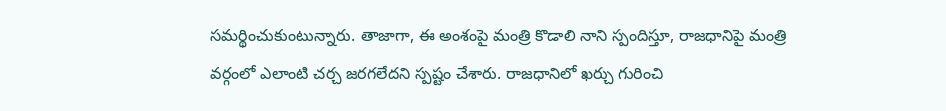సమర్థించుకుంటున్నారు. తాజాగా, ఈ అంశంపై మంత్రి కొడాలి నాని స్పందిస్తూ, రాజధానిపై మంత్రి వర్గంలో ఎలాంటి చర్చ జరగలేదని స్పష్టం చేశారు. రాజధానిలో ఖర్చు గురించి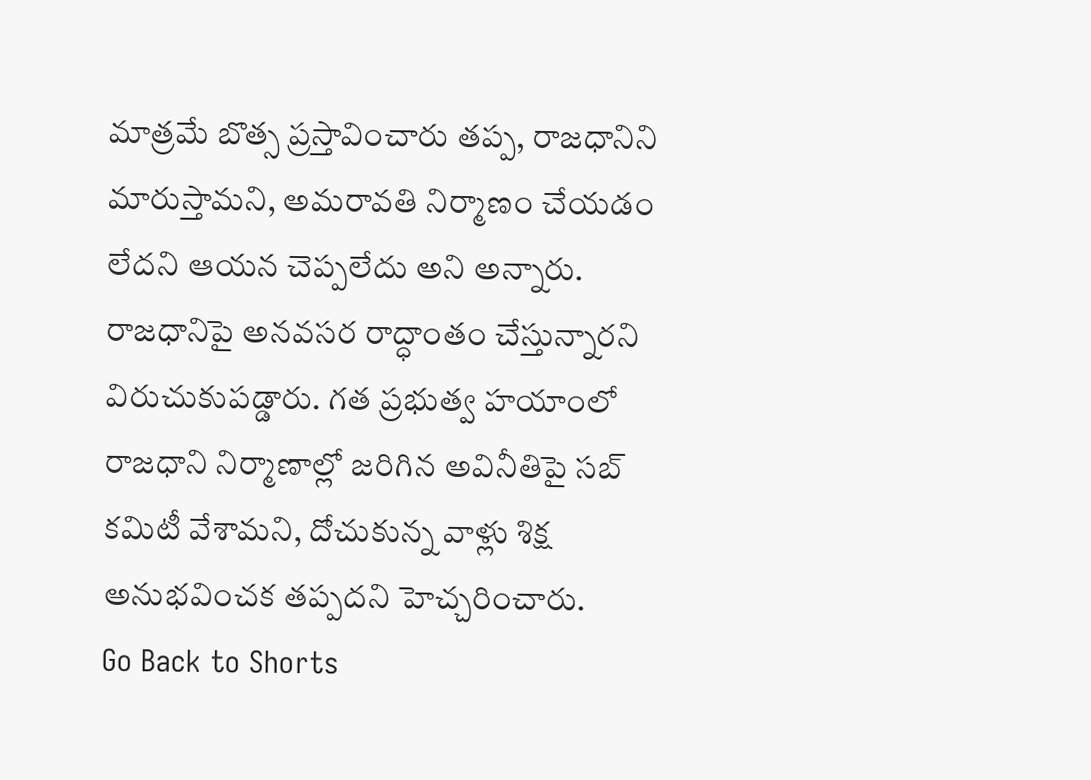మాత్రమే బొత్స ప్రస్తావించారు తప్ప, రాజధానిని మారుస్తామని, అమరావతి నిర్మాణం చేయడం లేదని ఆయన చెప్పలేదు అని అన్నారు. రాజధానిపై అనవసర రాద్ధాంతం చేస్తున్నారని విరుచుకుపడ్డారు. గత ప్రభుత్వ హయాంలో రాజధాని నిర్మాణాల్లో జరిగిన అవినీతిపై సబ్ కమిటీ వేశామని, దోచుకున్న వాళ్లు శిక్ష అనుభవించక తప్పదని హెచ్చరించారు.
Go Back to Shorts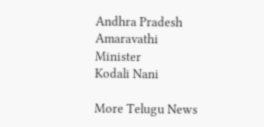Andhra Pradesh
Amaravathi
Minister
Kodali Nani

More Telugu News